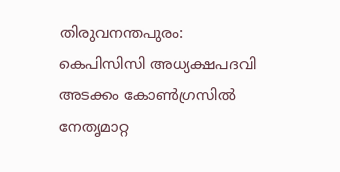തിരുവനന്തപുരം: കെപിസിസി അധ്യക്ഷപദവി അടക്കം കോൺഗ്രസിൽ നേതൃമാറ്റ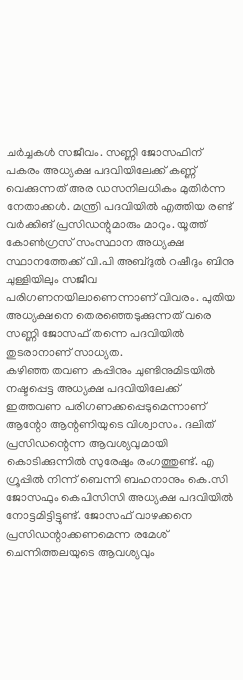ചർച്ചകൾ സജീവം. സണ്ണി ജോസഫിന് പകരം അധ്യക്ഷ പദവിയിലേക്ക് കണ്ണ് വെക്കുന്നത് അര ഡസനിലധികം മുതിർന്ന നേതാക്കൾ. മന്ത്രി പദവിയിൽ എത്തിയ രണ്ട് വർക്കിങ് പ്രസിഡന്റുമാരും മാറും. യൂത്ത് കോൺഗ്രസ് സംസ്ഥാന അധ്യക്ഷ സ്ഥാനത്തേക്ക് വി.പി അബ്ദുൽ റഷീദും ബിനു ചുള്ളിയിലും സജീവ പരിഗണനയിലാണെന്നാണ് വിവരം. പുതിയ അധ്യക്ഷനെ തെരഞ്ഞെടുക്കുന്നത് വരെ സണ്ണി ജോസഫ് തന്നെ പദവിയിൽ തുടരാനാണ് സാധ്യത.
കഴിഞ്ഞ തവണ കപ്പിനും ചുണ്ടിനുമിടയിൽ നഷ്ടപ്പെട്ട അധ്യക്ഷ പദവിയിലേക്ക് ഇത്തവണ പരിഗണക്കപ്പെടുമെന്നാണ് ആന്റോ ആന്റണിയുടെ വിശ്വാസം. ദലിത് പ്രസിഡന്റെന്ന ആവശ്യവുമായി കൊടിക്കുന്നിൽ സുരേഷും രംഗത്തുണ്ട്. എ ഗ്രൂപ്പിൽ നിന്ന് ബെന്നി ബഹനാനും കെ.സി ജോസഫും കെപിസിസി അധ്യക്ഷ പദവിയിൽ നോട്ടമിട്ടിട്ടുണ്ട്. ജോസഫ് വാഴക്കനെ പ്രസിഡന്റാക്കണമെന്ന രമേശ് ചെന്നിത്തലയുടെ ആവശ്യവും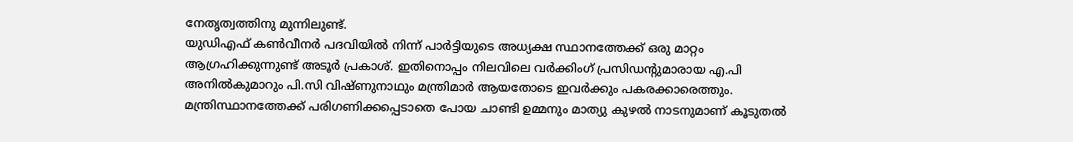നേതൃത്വത്തിനു മുന്നിലുണ്ട്.
യുഡിഎഫ് കൺവീനർ പദവിയിൽ നിന്ന് പാർട്ടിയുടെ അധ്യക്ഷ സ്ഥാനത്തേക്ക് ഒരു മാറ്റം ആഗ്രഹിക്കുന്നുണ്ട് അടൂർ പ്രകാശ്. ഇതിനൊപ്പം നിലവിലെ വർക്കിംഗ് പ്രസിഡന്റുമാരായ എ.പി അനിൽകുമാറും പി.സി വിഷ്ണുനാഥും മന്ത്രിമാർ ആയതോടെ ഇവർക്കും പകരക്കാരെത്തും. മന്ത്രിസ്ഥാനത്തേക്ക് പരിഗണിക്കപ്പെടാതെ പോയ ചാണ്ടി ഉമ്മനും മാത്യു കുഴൽ നാടനുമാണ് കൂടുതൽ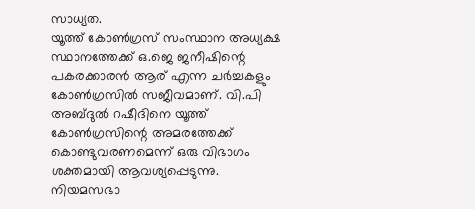സാധ്യത.
യൂത്ത് കോൺഗ്രസ് സംസ്ഥാന അധ്യക്ഷ സ്ഥാനത്തേക്ക് ഒ.ജെ ജനീഷിന്റെ പകരക്കാരൻ ആര് എന്ന ചർച്ചകളും കോൺഗ്രസിൽ സജീവമാണ്. വി.പി അബ്ദുൽ റഷീദിനെ യൂത്ത് കോൺഗ്രസിന്റെ അമരത്തേക്ക് കൊണ്ടുവരണമെന്ന് ഒരു വിഭാഗം ശക്തമായി ആവശ്യപ്പെടുന്നു. നിയമസഭാ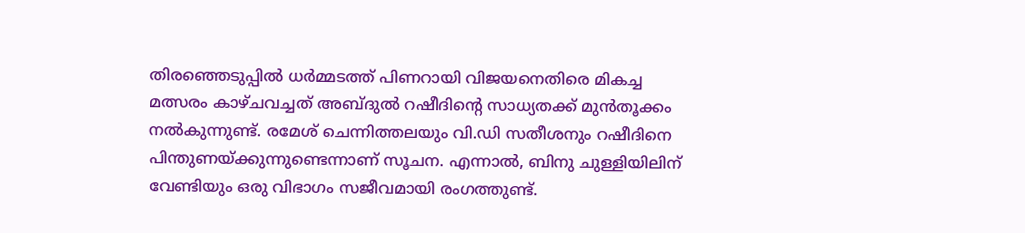തിരഞ്ഞെടുപ്പിൽ ധർമ്മടത്ത് പിണറായി വിജയനെതിരെ മികച്ച മത്സരം കാഴ്ചവച്ചത് അബ്ദുൽ റഷീദിന്റെ സാധ്യതക്ക് മുൻതൂക്കം നൽകുന്നുണ്ട്. രമേശ് ചെന്നിത്തലയും വി.ഡി സതീശനും റഷീദിനെ പിന്തുണയ്ക്കുന്നുണ്ടെന്നാണ് സൂചന. എന്നാൽ, ബിനു ചുള്ളിയിലിന് വേണ്ടിയും ഒരു വിഭാഗം സജീവമായി രംഗത്തുണ്ട്.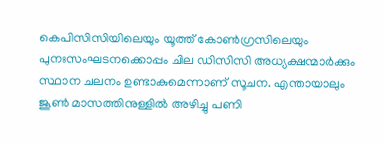കെപിസിസിയിലെയും യൂത്ത് കോൺഗ്രസിലെയും പുനഃസംഘടനക്കൊപ്പം ചില ഡിസിസി അധ്യക്ഷന്മാർക്കും സ്ഥാന ചലനം ഉണ്ടാകുമെന്നാണ് സൂചന. എന്തായാലും ജൂൺ മാസത്തിനുള്ളിൽ അഴിച്ചു പണി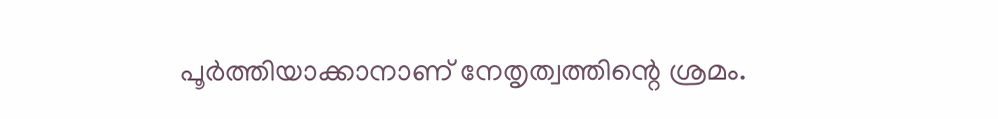പൂർത്തിയാക്കാനാണ് നേതൃത്വത്തിന്റെ ശ്രമം.